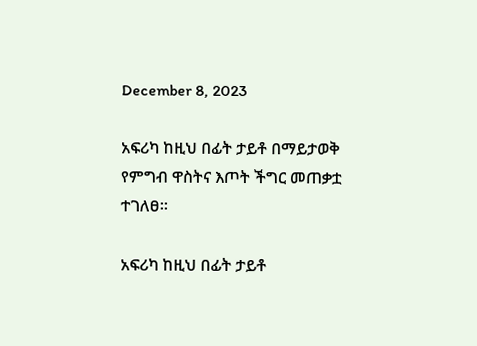December 8, 2023

አፍሪካ ከዚህ በፊት ታይቶ በማይታወቅ የምግብ ዋስትና እጦት ችግር መጠቃቷ ተገለፀ።

አፍሪካ ከዚህ በፊት ታይቶ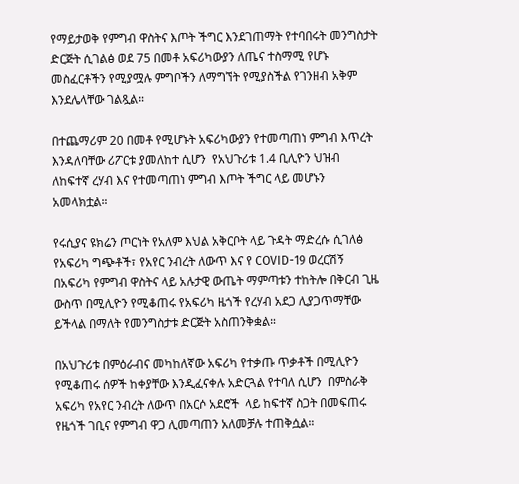የማይታወቅ የምግብ ዋስትና እጦት ችግር እንደገጠማት የተባበሩት መንግስታት ድርጅት ሲገልፅ ወደ 75 በመቶ አፍሪካውያን ለጤና ተስማሚ የሆኑ መስፈርቶችን የሚያሟሉ ምግቦችን ለማግኘት የሚያስችል የገንዘብ አቅም እንደሌላቸው ገልጿል።

በተጨማሪም 20 በመቶ የሚሆኑት አፍሪካውያን የተመጣጠነ ምግብ እጥረት እንዳለባቸው ሪፖርቱ ያመለከተ ሲሆን  የአህጉሪቱ 1.4 ቢሊዮን ህዝብ ለከፍተኛ ረሃብ እና የተመጣጠነ ምግብ እጦት ችግር ላይ መሆኑን አመላክቷል።

የሩሲያና ዩክሬን ጦርነት የአለም እህል አቅርቦት ላይ ጉዳት ማድረሱ ሲገለፅ የአፍሪካ ግጭቶች፣ የአየር ንብረት ለውጥ እና የ COVID-19 ወረርሽኝ በአፍሪካ የምግብ ዋስትና ላይ አሉታዊ ውጤት ማምጣቱን ተከትሎ በቅርብ ጊዜ ውስጥ በሚሊዮን የሚቆጠሩ የአፍሪካ ዜጎች የረሃብ አደጋ ሊያጋጥማቸው ይችላል በማለት የመንግስታቱ ድርጅት አስጠንቅቋል።

በአህጉሪቱ በምዕራብና መካከለኛው አፍሪካ የተቃጡ ጥቃቶች በሚሊዮን የሚቆጠሩ ሰዎች ከቀያቸው እንዲፈናቀሉ አድርጓል የተባለ ሲሆን  በምስራቅ አፍሪካ የአየር ንብረት ለውጥ በአርሶ አደሮች  ላይ ከፍተኛ ስጋት በመፍጠሩ የዜጎች ገቢና የምግብ ዋጋ ሊመጣጠን አለመቻሉ ተጠቅሷል።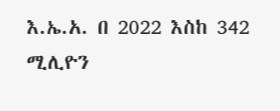እ.ኤ.አ. በ 2022 እስከ 342 ሚሊዮን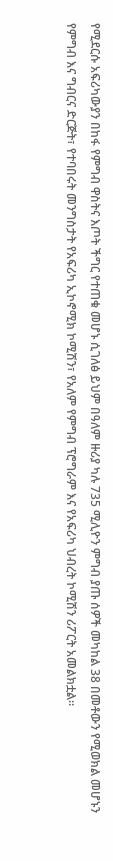የሚደርሱ አፍሪካውያን በከፋ የምግብ ዋስትና እጦት ችግር የተጠቁ መሆኑ ሲገለፅ ይህም በዓለም ዙሪያ ካሉ 735 ሚሊዮን ምግብ ያጡ ሰዎች መካከል 38 በመቶውን የሚወክል መሆኑን የምግብ እና ግብርና ድርጅት፣ የተባበሩት መንግስታት የአፍሪካ ኢኮኖሚክ ኮሚሽን፣ የአለም የምግብ ፕሮግራም እና የአፍሪካ ህብረት ኮሚሽን ሪፖርት አመልክቷል።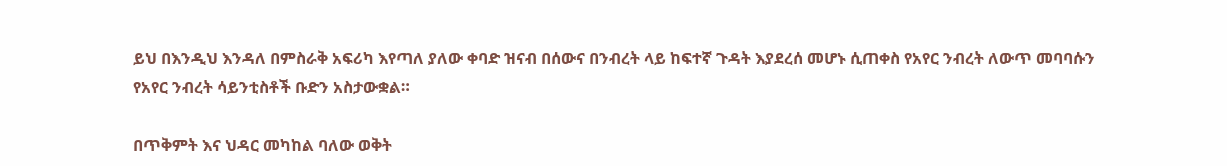ይህ በእንዲህ እንዳለ በምስራቅ አፍሪካ እየጣለ ያለው ቀባድ ዝናብ በሰውና በንብረት ላይ ከፍተኛ ጉዳት እያደረሰ መሆኑ ሲጠቀስ የአየር ንብረት ለውጥ መባባሱን የአየር ንብረት ሳይንቲስቶች ቡድን አስታውቋል።

በጥቅምት እና ህዳር መካከል ባለው ወቅት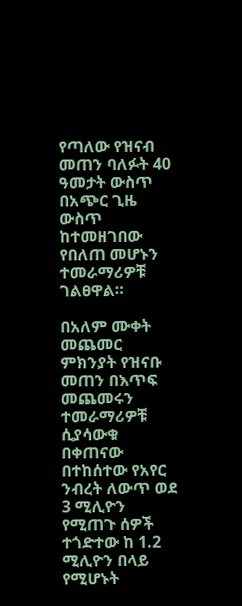የጣለው የዝናብ መጠን ባለፉት 40 ዓመታት ውስጥ በአጭር ጊዜ ውስጥ ከተመዘገበው የበለጠ መሆኑን ተመራማሪዎቹ ገልፀዋል።

በአለም ሙቀት መጨመር ምክንያት የዝናቡ መጠን በእጥፍ መጨመሩን ተመራማሪዎቹ ሲያሳውቁ በቀጠናው በተከሰተው የአየር ንብረት ለውጥ ወደ 3 ሚሊዮን የሚጠጉ ሰዎች ተጎድተው ከ 1.2 ሚሊዮን በላይ የሚሆኑት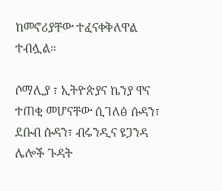ከመኖሪያቸው ተፈናቀቅለዋል ተብሏል።

ሶማሊያ ፣ ኢትዮጵያና ኬንያ ዋና ተጠቂ መሆናቸው ሲገለፅ ሱዳን፣ ደቡብ ሱዳን፣ ብሩንዲና ዩጋንዳ ሌሎች ጉዳት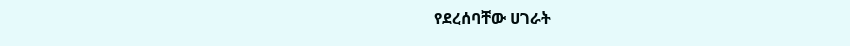የደረሰባቸው ሀገራት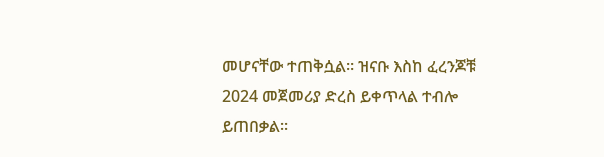መሆናቸው ተጠቅሷል። ዝናቡ እስከ ፈረንጆቹ 2024 መጀመሪያ ድረስ ይቀጥላል ተብሎ ይጠበቃል።